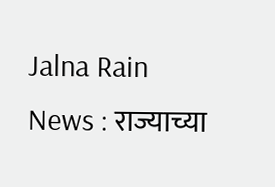Jalna Rain News : राज्याच्या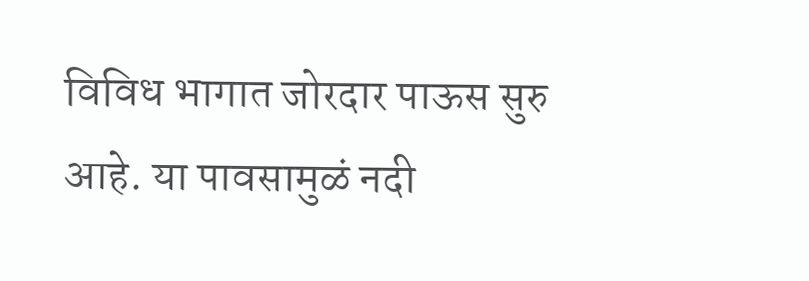विविध भागात जोरदार पाऊस सुरु आहे. या पावसामुळं नदी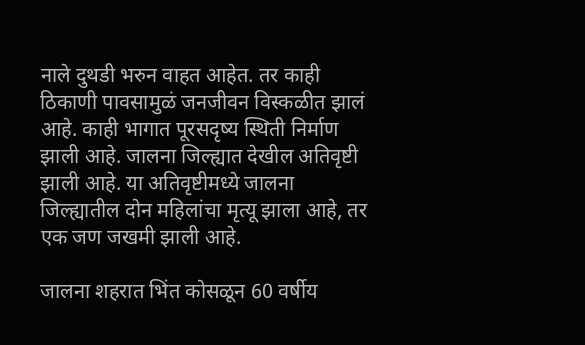नाले दुथडी भरुन वाहत आहेत. तर काही ठिकाणी पावसामुळं जनजीवन विस्कळीत झालं आहे. काही भागात पूरसदृष्य स्थिती निर्माण झाली आहे. जालना जिल्ह्यात देखील अतिवृष्टी झाली आहे. या अतिवृष्टीमध्ये जालना जिल्ह्यातील दोन महिलांचा मृत्यू झाला आहे, तर एक जण जखमी झाली आहे.

जालना शहरात भिंत कोसळून 60 वर्षीय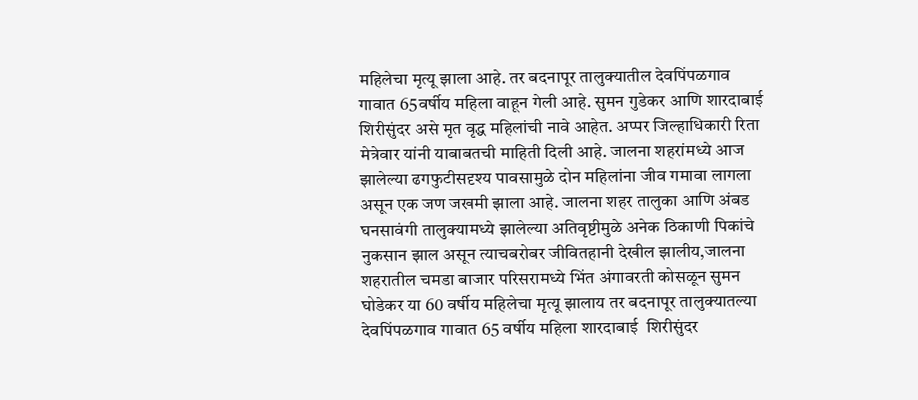महिलेचा मृत्यू झाला आहे. तर बदनापूर तालुक्यातील देवपिंपळगाव गावात 65वर्षीय महिला वाहून गेली आहे. सुमन गुडेकर आणि शारदाबाई शिरीसुंदर असे मृत वृद्ध महिलांची नावे आहेत. अप्पर जिल्हाधिकारी रिता मेत्रेवार यांनी याबाबतची माहिती दिली आहे. जालना शहरांमध्ये आज झालेल्या ढगफुटीसदृश्य पावसामुळे दोन महिलांना जीव गमावा लागला असून एक जण जखमी झाला आहे. जालना शहर तालुका आणि अंबड घनसावंगी तालुक्यामध्ये झालेल्या अतिवृष्टीमुळे अनेक ठिकाणी पिकांचे नुकसान झाल असून त्याचबरोबर जीवितहानी देखील झालीय,जालना शहरातील चमडा बाजार परिसरामध्ये भिंत अंगावरती कोसळून सुमन घोडेकर या 60 वर्षीय महिलेचा मृत्यू झालाय तर बदनापूर तालुक्यातल्या देवपिंपळगाव गावात 65 वर्षीय महिला शारदाबाई  शिरीसुंदर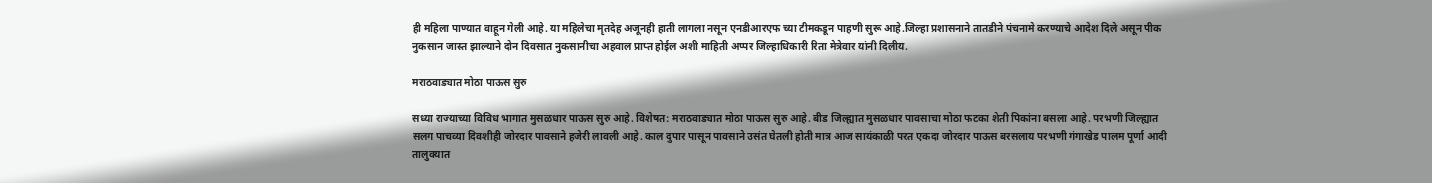ही महिला पाण्यात वाहून गेली आहे. या महिलेचा मृतदेह अजूनही हाती लागला नसून एनडीआरएफ च्या टीमकडून पाहणी सुरू आहे.जिल्हा प्रशासनाने तातडीने पंचनामे करण्याचे आदेश दिले असून पीक नुकसान जास्त झाल्याने दोन दिवसात नुकसानीचा अहवाल प्राप्त होईल अशी माहिती अप्पर जिल्हाधिकारी रिता मेत्रेवार यांनी दिलीय.

मराठवाड्यात मोठा पाऊस सुरु

सध्या राज्याच्या विविध भागात मुसळधार पाऊस सुरु आहे. विशेषत: मराठवाड्यात मोठा पाऊस सुरु आहे. बीड जिल्ह्यात मुसळधार पावसाचा मोठा फटका शेती पिकांना बसला आहे. परभणी जिल्ह्यात सलग पाचव्या दिवशीही जोरदार पावसाने हजेरी लावली आहे. काल दुपार पासून पावसाने उसंत घेतली होती मात्र आज सायंकाळी परत एकदा जोरदार पाऊस बरसलाय परभणी गंगाखेड पालम पूर्णा आदी तालुक्यात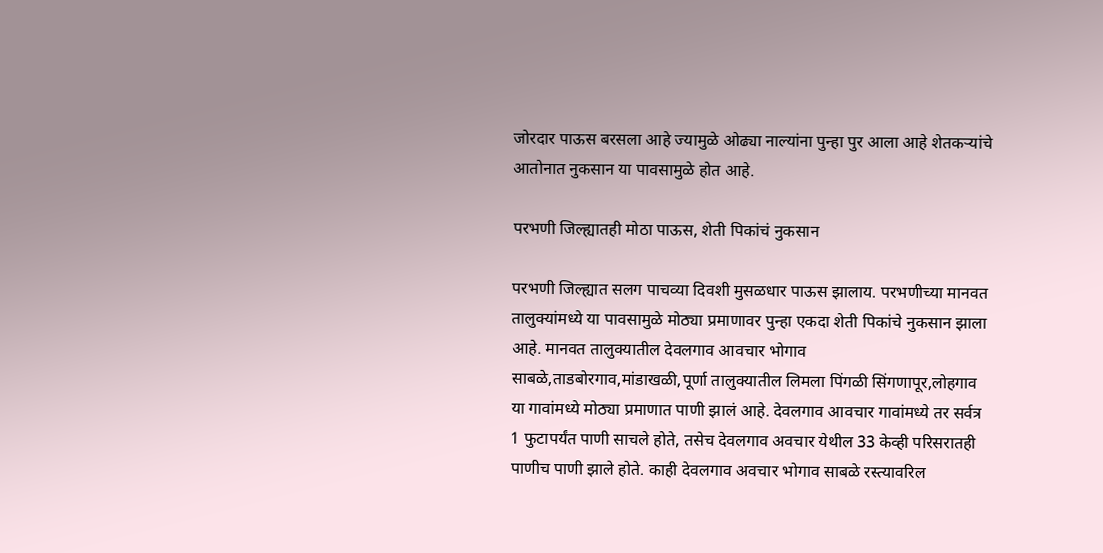जोरदार पाऊस बरसला आहे ज्यामुळे ओढ्या नाल्यांना पुन्हा पुर आला आहे शेतकऱ्यांचे आतोनात नुकसान या पावसामुळे होत आहे.

परभणी जिल्ह्यातही मोठा पाऊस, शेती पिकांचं नुकसान

परभणी जिल्ह्यात सलग पाचव्या दिवशी मुसळधार पाऊस झालाय. परभणीच्या मानवत तालुक्यांमध्ये या पावसामुळे मोठ्या प्रमाणावर पुन्हा एकदा शेती पिकांचे नुकसान झाला आहे. मानवत तालुक्यातील देवलगाव आवचार भोगाव साबळे,ताडबोरगाव,मांडाखळी,पूर्णा तालुक्यातील लिमला पिंगळी सिंगणापूर,लोहगाव या गावांमध्ये मोठ्या प्रमाणात पाणी झालं आहे. देवलगाव आवचार गावांमध्ये तर सर्वत्र 1 फुटापर्यंत पाणी साचले होते, तसेच देवलगाव अवचार येथील 33 केव्ही परिसरातही पाणीच पाणी झाले होते. काही देवलगाव अवचार भोगाव साबळे रस्त्यावरिल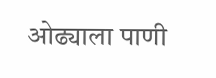ओढ्याला पाणी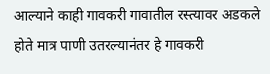आल्याने काही गावकरी गावातील रस्त्यावर अडकले होते मात्र पाणी उतरल्यानंतर हे गावकरी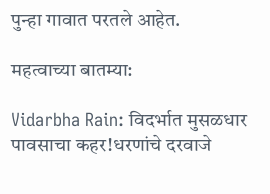पुन्हा गावात परतले आहेत.

महत्वाच्या बातम्या:

Vidarbha Rain: विदर्भात मुसळधार पावसाचा कहर!धरणांचे दरवाजे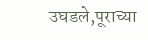उघडले,पूराच्या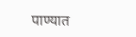पाण्यात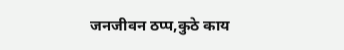जनजीवन ठप्प,कुठे काय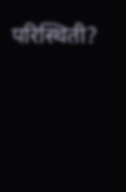परिस्थिती?